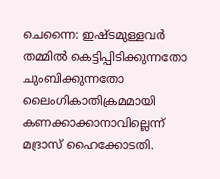ചെന്നൈ: ഇഷ്ടമുള്ളവർ തമ്മിൽ കെട്ടിപ്പിടിക്കുന്നതോ ചുംബിക്കുന്നതോ ലൈംഗികാതിക്രമമായി കണക്കാക്കാനാവില്ലെന്ന് മദ്രാസ് ഹൈക്കോടതി.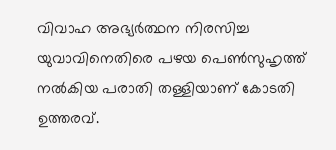വിവാഹ അഭ്യർത്ഥന നിരസിച്ച യുവാവിനെതിരെ പഴയ പെൺസുഹൃത്ത് നൽകിയ പരാതി തള്ളിയാണ് കോടതി ഉത്തരവ്.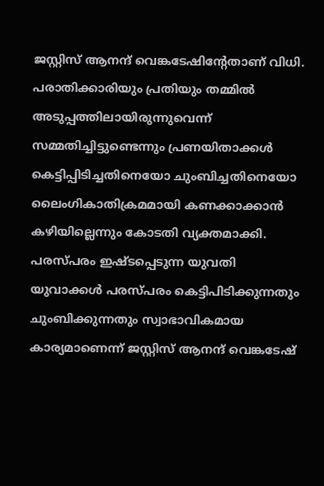ജസ്റ്റിസ് ആനന്ദ് വെങ്കടേഷിന്റേതാണ് വിധി.
പരാതിക്കാരിയും പ്രതിയും തമ്മിൽ അടുപ്പത്തിലായിരുന്നുവെന്ന് സമ്മതിച്ചിട്ടുണ്ടെന്നും പ്രണയിതാക്കൾ കെട്ടിപ്പിടിച്ചതിനെയോ ചുംബിച്ചതിനെയോ ലൈംഗികാതിക്രമമായി കണക്കാക്കാൻ കഴിയില്ലെന്നും കോടതി വ്യക്തമാക്കി.
പരസ്പരം ഇഷ്ടപ്പെടുന്ന യുവതി യുവാക്കൾ പരസ്പരം കെട്ടിപിടിക്കുന്നതും ചുംബിക്കുന്നതും സ്വാഭാവികമായ കാര്യമാണെന്ന് ജസ്റ്റിസ് ആനന്ദ് വെങ്കടേഷ്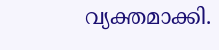വ്യക്തമാക്കി.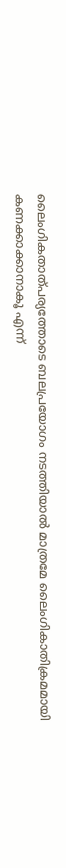ലൈംഗികതാത്പര്യത്തോടെ ബലപ്രയോഗം നടത്തിയാൽ മാത്രമേ ലൈംഗികാതിക്രമമായി കണക്കാക്കാനാകൂ എന്ന്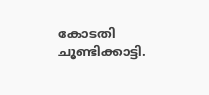കോടതി ചൂണ്ടിക്കാട്ടി.